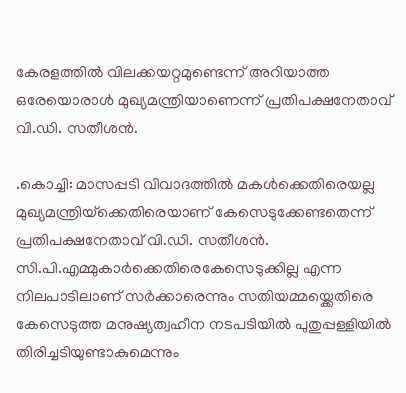കേരളത്തിൽ വിലക്കയറ്റമുണ്ടെന്ന് അറിയാത്ത ഒരേയൊരാൾ മുഖ്യമന്ത്രിയാണെന്ന് പ്രതിപക്ഷനേതാവ് വി.ഡി. സതീശൻ.

.കൊച്ചി: മാസപ്പടി വിവാദത്തിൽ മകൾക്കെതിരെയല്ല മുഖ്യമന്ത്രിയ്‌ക്കെതിരെയാണ് കേസെടുക്കേണ്ടതെന്ന് പ്രതിപക്ഷനേതാവ് വി.ഡി. സതീശൻ. സി.പി.എമ്മുകാർക്കെതിരെകേസെടുക്കില്ല എന്ന നിലപാടിലാണ് സർക്കാരെന്നും സതിയമ്മയ്ക്കെതിരെ കേസെടുത്ത മനുഷ്യത്വഹീന നടപടിയിൽ പുതുപ്പള്ളിയിൽ തിരിച്ചടിയുണ്ടാകുമെന്നും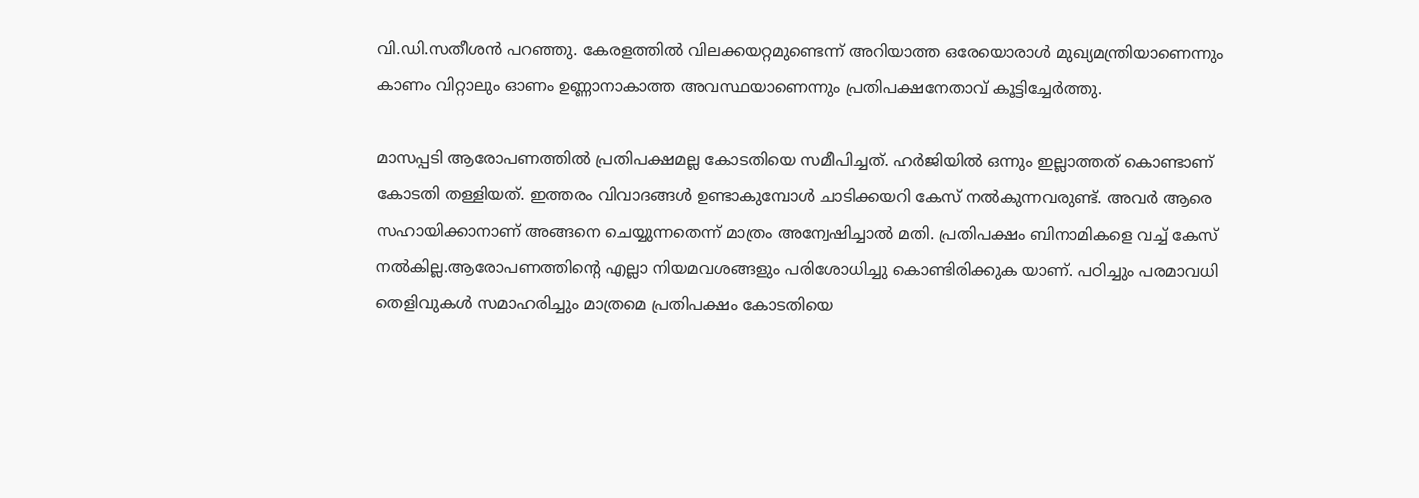വി.ഡി.സതീശൻ പറഞ്ഞു. കേരളത്തിൽ വിലക്കയറ്റമുണ്ടെന്ന് അറിയാത്ത ഒരേയൊരാൾ മുഖ്യമന്ത്രിയാണെന്നും കാണം വിറ്റാലും ഓണം ഉണ്ണാനാകാത്ത അവസ്ഥയാണെന്നും പ്രതിപക്ഷനേതാവ് കൂട്ടിച്ചേർത്തു.

മാസപ്പടി ആരോപണത്തിൽ പ്രതിപക്ഷമല്ല കോടതിയെ സമീപിച്ചത്. ഹർജിയിൽ ഒന്നും ഇല്ലാത്തത് കൊണ്ടാണ് കോടതി തള്ളിയത്. ഇത്തരം വിവാദങ്ങൾ ഉണ്ടാകുമ്പോൾ ചാടിക്കയറി കേസ് നൽകുന്നവരുണ്ട്. അവർ ആരെ സഹായിക്കാനാണ് അങ്ങനെ ചെയ്യുന്നതെന്ന് മാത്രം അന്വേഷിച്ചാൽ മതി. പ്രതിപക്ഷം ബിനാമികളെ വച്ച് കേസ് നൽകില്ല.ആരോപണത്തിന്റെ എല്ലാ നിയമവശങ്ങളും പരിശോധിച്ചു കൊണ്ടിരിക്കുക യാണ്. പഠിച്ചും പരമാവധി തെളിവുകൾ സമാഹരിച്ചും മാത്രമെ പ്രതിപക്ഷം കോടതിയെ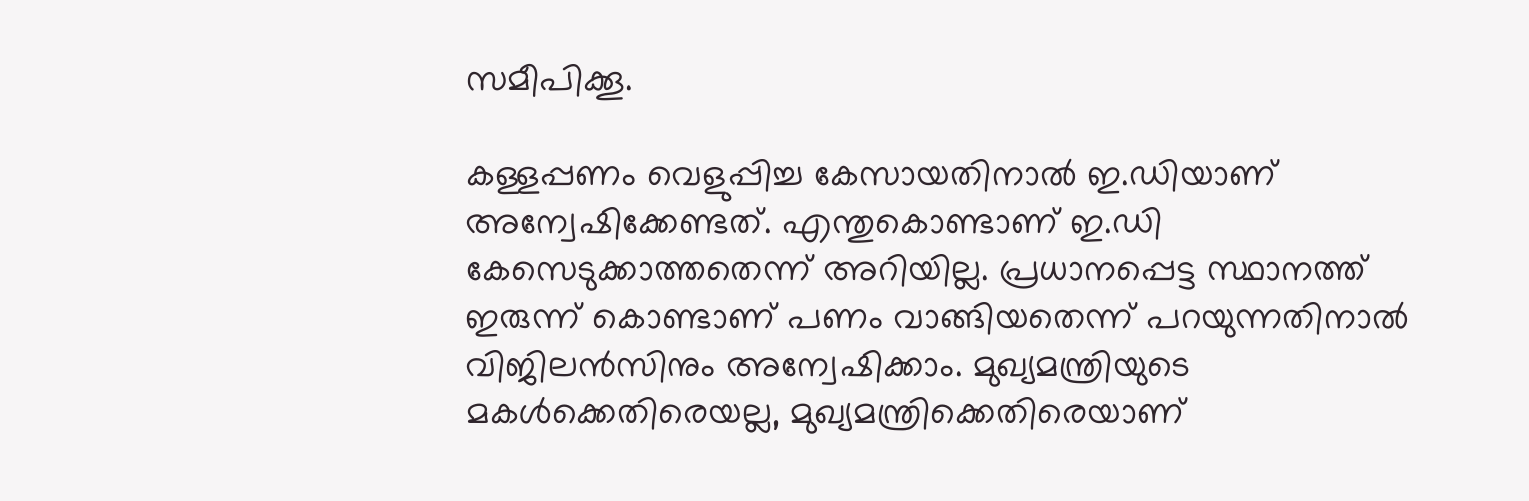സമീപിക്കൂ.

കള്ളപ്പണം വെളുപ്പിച്ച കേസായതിനാൽ ഇ.ഡിയാണ് അന്വേഷിക്കേണ്ടത്. എന്തുകൊണ്ടാണ് ഇ.ഡി കേസെടുക്കാത്തതെന്ന് അറിയില്ല. പ്രധാനപ്പെട്ട സ്ഥാനത്ത് ഇരുന്ന് കൊണ്ടാണ് പണം വാങ്ങിയതെന്ന് പറയുന്നതിനാൽ വിജിലൻസിനും അന്വേഷിക്കാം. മുഖ്യമന്ത്രിയുടെ മകൾക്കെതിരെയല്ല, മുഖ്യമന്ത്രിക്കെതിരെയാണ്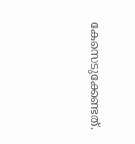കേസെടുക്കേണ്ടത്.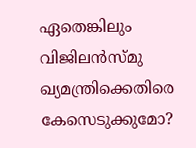ഏതെങ്കിലും വിജിലൻസ്മു ഖ്യമന്ത്രിക്കെതിരെ കേസെടുക്കുമോ?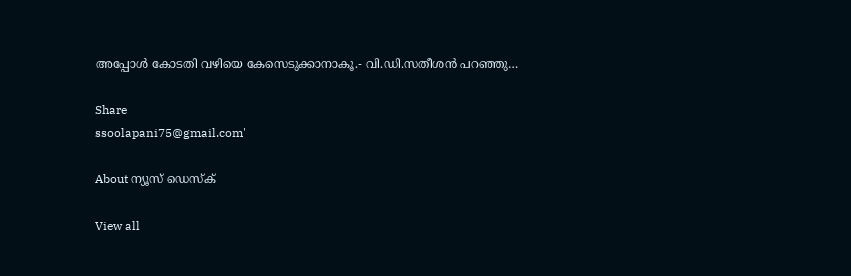അപ്പോൾ കോടതി വഴിയെ കേസെടുക്കാനാകൂ.- വി.ഡി.സതീശൻ പറഞ്ഞു…

Share
ssoolapani75@gmail.com'

About ന്യൂസ് ഡെസ്ക്

View all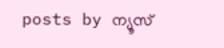posts by ന്യൂസ്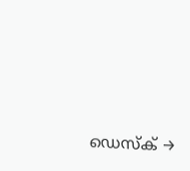ഡെസ്ക് →